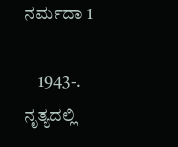ನರ್ಮದಾ 1

    1943-. ನೃತ್ಯದಲ್ಲಿ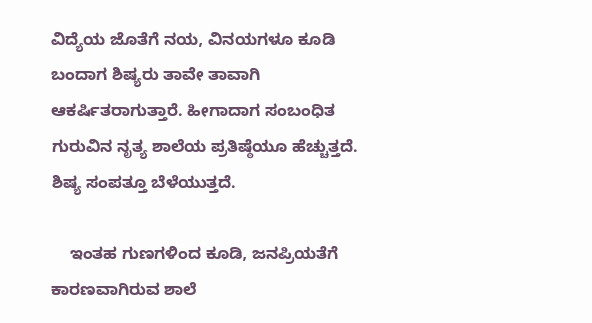ವಿದ್ಯೆಯ ಜೊತೆಗೆ ನಯ, ವಿನಯಗಳೂ ಕೂಡಿ ಬಂದಾಗ ಶಿಷ್ಯರು ತಾವೇ ತಾವಾಗಿ ಆಕರ್ಷಿತರಾಗುತ್ತಾರೆ. ಹೀಗಾದಾಗ ಸಂಬಂಧಿತ ಗುರುವಿನ ನೃತ್ಯ ಶಾಲೆಯ ಪ್ರತಿಷ್ಠೆಯೂ ಹೆಚ್ಚುತ್ತದೆ. ಶಿಷ್ಯ ಸಂಪತ್ತೂ ಬೆಳೆಯುತ್ತದೆ.

    ಇಂತಹ ಗುಣಗಳಿಂದ ಕೂಡಿ, ಜನಪ್ರಿಯತೆಗೆ ಕಾರಣವಾಗಿರುವ ಶಾಲೆ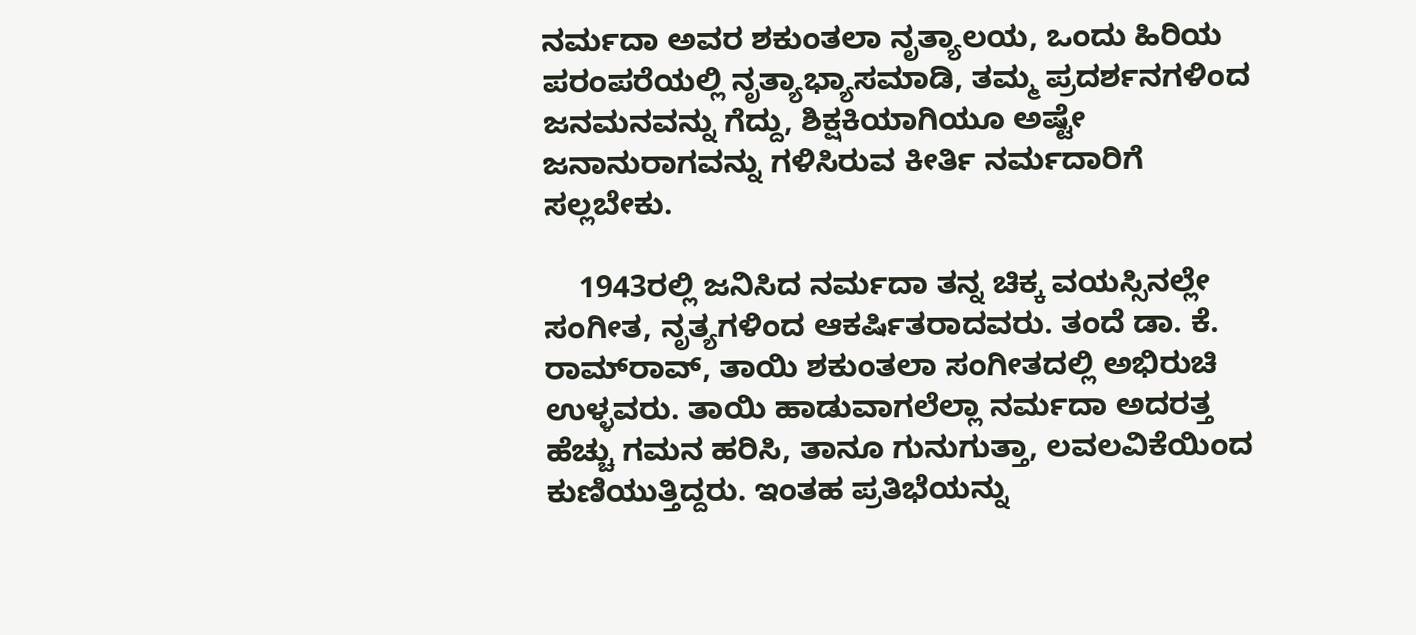ನರ್ಮದಾ ಅವರ ಶಕುಂತಲಾ ನೃತ್ಯಾಲಯ, ಒಂದು ಹಿರಿಯ ಪರಂಪರೆಯಲ್ಲಿ ನೃತ್ಯಾಭ್ಯಾಸಮಾಡಿ, ತಮ್ಮ ಪ್ರದರ್ಶನಗಳಿಂದ ಜನಮನವನ್ನು ಗೆದ್ದು, ಶಿಕ್ಷಕಿಯಾಗಿಯೂ ಅಷ್ಟೇ ಜನಾನುರಾಗವನ್ನು ಗಳಿಸಿರುವ ಕೀರ್ತಿ ನರ್ಮದಾರಿಗೆ ಸಲ್ಲಬೇಕು.

    1943ರಲ್ಲಿ ಜನಿಸಿದ ನರ್ಮದಾ ತನ್ನ ಚಿಕ್ಕ ವಯಸ್ಸಿನಲ್ಲೇ ಸಂಗೀತ, ನೃತ್ಯಗಳಿಂದ ಆಕರ್ಷಿತರಾದವರು. ತಂದೆ ಡಾ. ಕೆ. ರಾಮ್‍ರಾವ್, ತಾಯಿ ಶಕುಂತಲಾ ಸಂಗೀತದಲ್ಲಿ ಅಭಿರುಚಿ ಉಳ್ಳವರು. ತಾಯಿ ಹಾಡುವಾಗಲೆಲ್ಲಾ ನರ್ಮದಾ ಅದರತ್ತ ಹೆಚ್ಚು ಗಮನ ಹರಿಸಿ, ತಾನೂ ಗುನುಗುತ್ತಾ, ಲವಲವಿಕೆಯಿಂದ ಕುಣಿಯುತ್ತಿದ್ದರು. ಇಂತಹ ಪ್ರತಿಭೆಯನ್ನು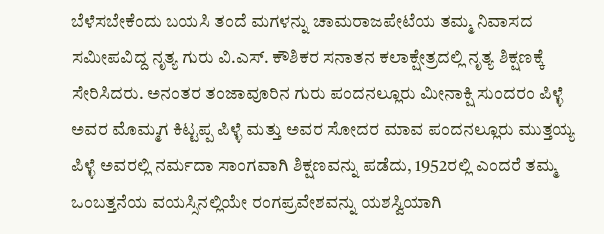ಬೆಳೆಸಬೇಕೆಂದು ಬಯಸಿ ತಂದೆ ಮಗಳನ್ನು ಚಾಮರಾಜಪೇಟೆಯ ತಮ್ಮ ನಿವಾಸದ ಸಮೀಪವಿದ್ದ ನೃತ್ಯ ಗುರು ವಿ.ಎಸ್. ಕೌಶಿಕರ ಸನಾತನ ಕಲಾಕ್ಷೇತ್ರದಲ್ಲಿ ನೃತ್ಯ ಶಿಕ್ಷಣಕ್ಕೆ ಸೇರಿಸಿದರು. ಅನಂತರ ತಂಜಾವೂರಿನ ಗುರು ಪಂದನಲ್ಲೂರು ಮೀನಾಕ್ಷಿ ಸುಂದರಂ ಪಿಳ್ಳೆ ಅವರ ಮೊಮ್ಮಗ ಕಿಟ್ಟಪ್ಪ ಪಿಳ್ಳೆ ಮತ್ತು ಅವರ ಸೋದರ ಮಾವ ಪಂದನಲ್ಲೂರು ಮುತ್ತಯ್ಯ ಪಿಳ್ಳೆ ಅವರಲ್ಲಿ ನರ್ಮದಾ ಸಾಂಗವಾಗಿ ಶಿಕ್ಷಣವನ್ನು ಪಡೆದು, 1952ರಲ್ಲಿ ಎಂದರೆ ತಮ್ಮ ಒಂಬತ್ತನೆಯ ವಯಸ್ಸಿನಲ್ಲಿಯೇ ರಂಗಪ್ರವೇಶವನ್ನು ಯಶಸ್ವಿಯಾಗಿ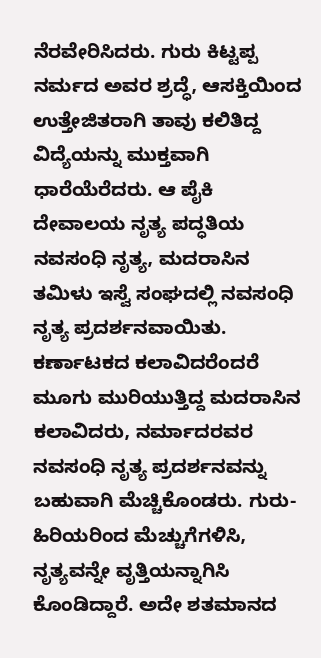ನೆರವೇರಿಸಿದರು. ಗುರು ಕಿಟ್ಟಪ್ಪ ನರ್ಮದ ಅವರ ಶ್ರದ್ಧೆ, ಆಸಕ್ತಿಯಿಂದ ಉತ್ತೇಜಿತರಾಗಿ ತಾವು ಕಲಿತಿದ್ದ ವಿದ್ಯೆಯನ್ನು ಮುಕ್ತವಾಗಿ ಧಾರೆಯೆರೆದರು. ಆ ಪೈಕಿ ದೇವಾಲಯ ನೃತ್ಯ ಪದ್ಧತಿಯ ನವಸಂಧಿ ನೃತ್ಯ, ಮದರಾಸಿನ ತಮಿಳು ಇಸ್ವೆ ಸಂಘದಲ್ಲಿ ನವಸಂಧಿ ನೃತ್ಯ ಪ್ರದರ್ಶನವಾಯಿತು. ಕರ್ಣಾಟಕದ ಕಲಾವಿದರೆಂದರೆ ಮೂಗು ಮುರಿಯುತ್ತಿದ್ದ ಮದರಾಸಿನ ಕಲಾವಿದರು, ನರ್ಮಾದರವರ ನವಸಂಧಿ ನೃತ್ಯ ಪ್ರದರ್ಶನವನ್ನು ಬಹುವಾಗಿ ಮೆಚ್ಚಿಕೊಂಡರು. ಗುರು-ಹಿರಿಯರಿಂದ ಮೆಚ್ಚುಗೆಗಳಿಸಿ, ನೃತ್ಯವನ್ನೇ ವೃತ್ತಿಯನ್ನಾಗಿಸಿ ಕೊಂಡಿದ್ದಾರೆ. ಅದೇ ಶತಮಾನದ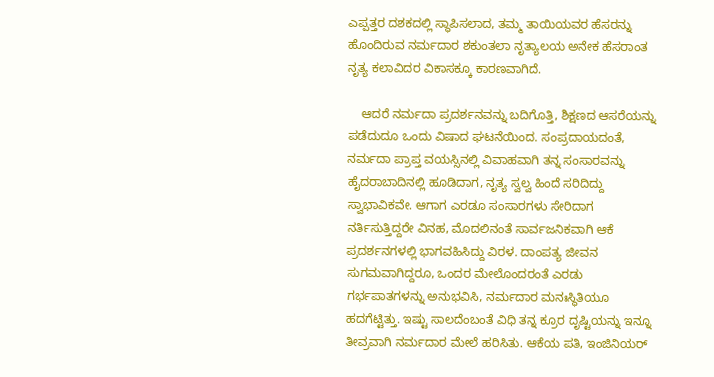ಎಪ್ಪತ್ತರ ದಶಕದಲ್ಲಿ ಸ್ಥಾಪಿಸಲಾದ, ತಮ್ಮ ತಾಯಿಯವರ ಹೆಸರನ್ನು ಹೊಂದಿರುವ ನರ್ಮದಾರ ಶಕುಂತಲಾ ನೃತ್ಯಾಲಯ ಅನೇಕ ಹೆಸರಾಂತ ನೃತ್ಯ ಕಲಾವಿದರ ವಿಕಾಸಕ್ಕೂ ಕಾರಣವಾಗಿದೆ.

    ಆದರೆ ನರ್ಮದಾ ಪ್ರದರ್ಶನವನ್ನು ಬದಿಗೊತ್ತಿ, ಶಿಕ್ಷಣದ ಆಸರೆಯನ್ನು ಪಡೆದುದೂ ಒಂದು ವಿಷಾದ ಘಟನೆಯಿಂದ. ಸಂಪ್ರದಾಯದಂತೆ, ನರ್ಮದಾ ಪ್ರಾಪ್ತ ವಯಸ್ಸಿನಲ್ಲಿ ವಿವಾಹವಾಗಿ ತನ್ನ ಸಂಸಾರವನ್ನು ಹೈದರಾಬಾದಿನಲ್ಲಿ ಹೂಡಿದಾಗ, ನೃತ್ಯ ಸ್ವಲ್ವ ಹಿಂದೆ ಸರಿದಿದ್ದು ಸ್ವಾಭಾವಿಕವೇ. ಆಗಾಗ ಎರಡೂ ಸಂಸಾರಗಳು ಸೇರಿದಾಗ ನರ್ತಿಸುತ್ತಿದ್ದರೇ ವಿನಹ, ಮೊದಲಿನಂತೆ ಸಾರ್ವಜನಿಕವಾಗಿ ಆಕೆ ಪ್ರದರ್ಶನಗಳಲ್ಲಿ ಭಾಗವಹಿಸಿದ್ದು ವಿರಳ. ದಾಂಪತ್ಯ ಜೀವನ ಸುಗಮವಾಗಿದ್ದರೂ, ಒಂದರ ಮೇಲೊಂದರಂತೆ ಎರಡು ಗರ್ಭಪಾತಗಳನ್ನು ಅನುಭವಿಸಿ, ನರ್ಮದಾರ ಮನಃಸ್ಥಿತಿಯೂ ಹದಗೆಟ್ಟಿತ್ತು. ಇಷ್ಟು ಸಾಲದೆಂಬಂತೆ ವಿಧಿ ತನ್ನ ಕ್ರೂರ ದೃಷ್ಟಿಯನ್ನು ಇನ್ನೂ ತೀವ್ರವಾಗಿ ನರ್ಮದಾರ ಮೇಲೆ ಹರಿಸಿತು. ಆಕೆಯ ಪತಿ, ಇಂಜಿನಿಯರ್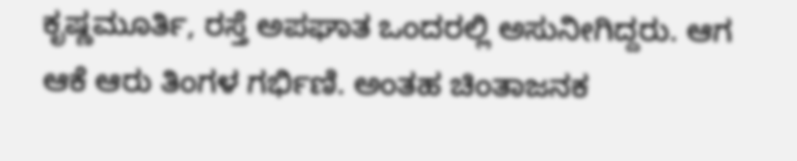ಕೃಷ್ಣಮೂರ್ತಿ, ರಸ್ತೆ ಅಪಘಾತ ಒಂದರಲ್ಲಿ ಅಸುನೀಗಿದ್ದರು. ಆಗ ಆಕೆ ಆರು ತಿಂಗಳ ಗರ್ಭಿಣಿ. ಅಂತಹ ಚಿಂತಾಜನಕ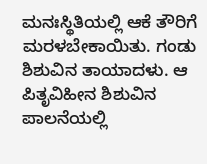ಮನಃಸ್ಥಿತಿಯಲ್ಲಿ ಆಕೆ ತೌರಿಗೆ ಮರಳಬೇಕಾಯಿತು. ಗಂಡು ಶಿಶುವಿನ ತಾಯಾದಳು. ಆ ಪಿತೃವಿಹೀನ ಶಿಶುವಿನ ಪಾಲನೆಯಲ್ಲಿ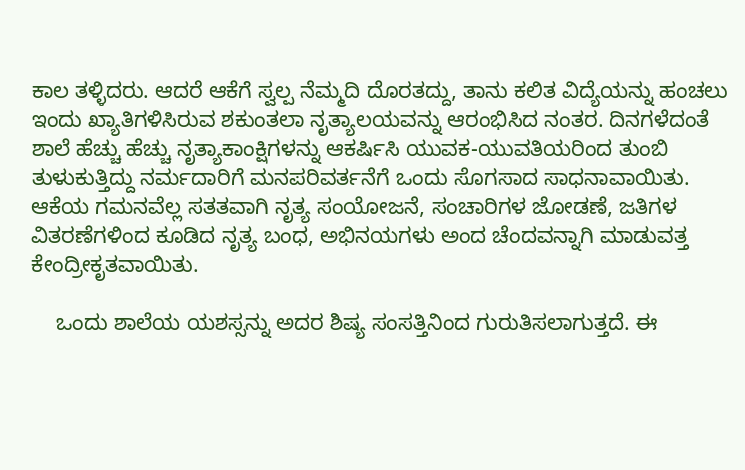ಕಾಲ ತಳ್ಳಿದರು. ಆದರೆ ಆಕೆಗೆ ಸ್ವಲ್ಪ ನೆಮ್ಮದಿ ದೊರತದ್ದು, ತಾನು ಕಲಿತ ವಿದ್ಯೆಯನ್ನು ಹಂಚಲು ಇಂದು ಖ್ಯಾತಿಗಳಿಸಿರುವ ಶಕುಂತಲಾ ನೃತ್ಯಾಲಯವನ್ನು ಆರಂಭಿಸಿದ ನಂತರ. ದಿನಗಳೆದಂತೆ ಶಾಲೆ ಹೆಚ್ಚು ಹೆಚ್ಚು ನೃತ್ಯಾಕಾಂಕ್ಷಿಗಳನ್ನು ಆಕರ್ಷಿಸಿ ಯುವಕ-ಯುವತಿಯರಿಂದ ತುಂಬಿ ತುಳುಕುತ್ತಿದ್ದು ನರ್ಮದಾರಿಗೆ ಮನಪರಿವರ್ತನೆಗೆ ಒಂದು ಸೊಗಸಾದ ಸಾಧನಾವಾಯಿತು. ಆಕೆಯ ಗಮನವೆಲ್ಲ ಸತತವಾಗಿ ನೃತ್ಯ ಸಂಯೋಜನೆ, ಸಂಚಾರಿಗಳ ಜೋಡಣೆ, ಜತಿಗಳ ವಿತರಣೆಗಳಿಂದ ಕೂಡಿದ ನೃತ್ಯ ಬಂಧ, ಅಭಿನಯಗಳು ಅಂದ ಚೆಂದವನ್ನಾಗಿ ಮಾಡುವತ್ತ ಕೇಂದ್ರೀಕೃತವಾಯಿತು.

    ಒಂದು ಶಾಲೆಯ ಯಶಸ್ಸನ್ನು ಅದರ ಶಿಷ್ಯ ಸಂಸತ್ತಿನಿಂದ ಗುರುತಿಸಲಾಗುತ್ತದೆ. ಈ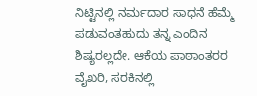ನಿಟ್ಟಿನಲ್ಲಿ ನರ್ಮದಾರ ಸಾಧನೆ ಹೆಮ್ಮೆ ಪಡುವಂತಹುದು ತನ್ನ ಎಂದಿನ ಶಿಷ್ಯರಲ್ಲದೇ. ಆಕೆಯ ಪಾಠಾಂತರರ ವೈಖರಿ, ಸರಕಿನಲ್ಲಿ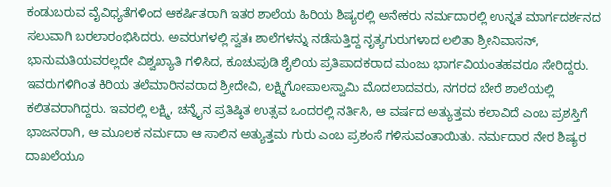ಕಂಡುಬರುವ ವೈವಿಧ್ಯತೆಗಳಿಂದ ಆಕರ್ಷಿತರಾಗಿ ಇತರ ಶಾಲೆಯ ಹಿರಿಯ ಶಿಷ್ಯರಲ್ಲಿ ಅನೇಕರು ನರ್ಮದಾರಲ್ಲಿ ಉನ್ನತ ಮಾರ್ಗದರ್ಶನದ ಸಲುವಾಗಿ ಬರಲಾರಂಭಿಸಿದರು. ಅವರುಗಳಲ್ಲಿ ಸ್ವತಃ ಶಾಲೆಗಳನ್ನು ನಡೆಸುತ್ತಿದ್ದ ನೃತ್ಯಗುರುಗಳಾದ ಲಲಿತಾ ಶ್ರೀನಿವಾಸನ್, ಭಾನುಮತಿಯವರಲ್ಲದೇ ವಿಶ್ವಖ್ಯಾತಿ ಗಳಿಸಿದ, ಕೂಚುಪುಡಿ ಶೈಲಿಯ ಪ್ರತಿಪಾದಕರಾದ ಮಂಜು ಭಾರ್ಗವಿಯಂತಹವರೂ ಸೇರಿದ್ದರು. ಇವರುಗಳಿಗಿಂತ ಕಿರಿಯ ತಲೆಮಾರಿನವರಾದ ಶ್ರೀದೇವಿ, ಲಕ್ಷ್ಮಿಗೋಪಾಲಸ್ವಾಮಿ ಮೊದಲಾದವರು, ನಗರದ ಬೇರೆ ಶಾಲೆಯಲ್ಲಿ ಕಲಿತವರಾಗಿದ್ದರು. ಇವರಲ್ಲಿ ಲಕ್ಷ್ಮಿ, ಚನ್ನೈನ ಪ್ರತಿಷ್ಠಿತ ಉತ್ಸವ ಒಂದರಲ್ಲಿ ನರ್ತಿಸಿ, ಆ ವರ್ಷದ ಅತ್ಯುತ್ತಮ ಕಲಾವಿದೆ ಎಂಬ ಪ್ರಶಸ್ತಿಗೆ ಭಾಜನರಾಗಿ, ಆ ಮೂಲಕ ನರ್ಮದಾ ಆ ಸಾಲಿನ ಅತ್ಯುತ್ತಮ ಗುರು ಎಂಬ ಪ್ರಶಂಸೆ ಗಳಿಸುವಂತಾಯಿತು. ನರ್ಮದಾರ ನೇರ ಶಿಷ್ಯರ ದಾಖಲೆಯೂ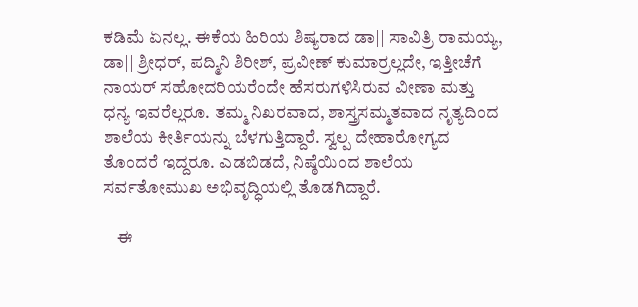ಕಡಿಮೆ ಏನಲ್ಲ. ಈಕೆಯ ಹಿರಿಯ ಶಿಷ್ಯರಾದ ಡಾ|| ಸಾವಿತ್ರಿ ರಾಮಯ್ಯ, ಡಾ|| ಶ್ರೀಧರ್, ಪದ್ಮಿನಿ ಶಿರೀಶ್, ಪ್ರವೀಣ್ ಕುಮಾರ್‍ರಲ್ಲದೇ, ಇತ್ತೀಚೆಗೆ ನಾಯರ್ ಸಹೋದರಿಯರೆಂದೇ ಹೆಸರುಗಳಿಸಿರುವ ವೀಣಾ ಮತ್ತು ಧನ್ಯ ಇವರೆಲ್ಲರೂ. ತಮ್ಮ ನಿಖರವಾದ, ಶಾಸ್ತ್ರಸಮ್ಮತವಾದ ನೃತ್ಯದಿಂದ ಶಾಲೆಯ ಕೀರ್ತಿಯನ್ನು ಬೆಳಗುತ್ತಿದ್ದಾರೆ. ಸ್ವಲ್ಪ ದೇಹಾರೋಗ್ಯದ ತೊಂದರೆ ಇದ್ದರೂ. ಎಡಬಿಡದೆ, ನಿಷ್ಠೆಯಿಂದ ಶಾಲೆಯ ಸರ್ವತೋಮುಖ ಅಭಿವೃದ್ಧಿಯಲ್ಲಿ ತೊಡಗಿದ್ದಾರೆ.

    ಈ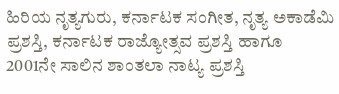ಹಿರಿಯ ನೃತ್ಯಗುರು, ಕರ್ನಾಟಕ ಸಂಗೀತ, ನೃತ್ಯ ಅಕಾಡೆಮಿ ಪ್ರಶಸ್ತಿ, ಕರ್ನಾಟಕ ರಾಜ್ಯೋತ್ಸವ ಪ್ರಶಸ್ತಿ ಹಾಗೂ 2001ನೇ ಸಾಲಿನ ಶಾಂತಲಾ ನಾಟ್ಯ ಪ್ರಶಸ್ತಿ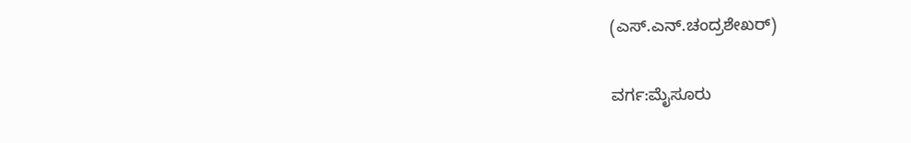(ಎಸ್.ಎನ್.ಚಂದ್ರಶೇಖರ್)

ವರ್ಗ:ಮೈಸೂರು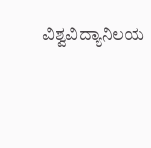ವಿಶ್ವವಿದ್ಯಾನಿಲಯ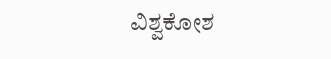ವಿಶ್ವಕೋಶ